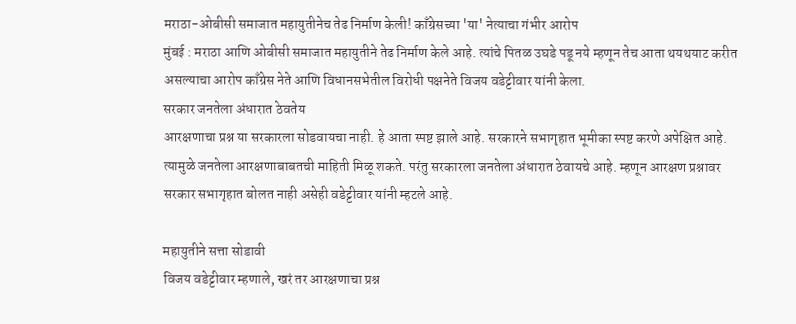मराठा-ओबीसी समाजात महायुतीनेच तेढ निर्माण केली! काँग्रेसच्या 'या' नेत्याचा गंभीर आरोप
मुंबई : मराठा आणि ओबीसी समाजात महायुतीने तेढ निर्माण केले आहे. त्यांचे पितळ उघडे पडू नये म्हणून तेच आता थयथयाट करीत असल्याचा आरोप काँग्रेस नेते आणि विधानसभेतील विरोधी पक्षनेते विजय वडेट्टीवार यांनी केला.
सरकार जनतेला अंधारात ठेवतेय
आरक्षणाचा प्रश्न या सरकारला सोडवायचा नाही. हे आता स्पष्ट झाले आहे. सरकारने सभागृहात भूमीका स्पष्ट करणे अपेक्षित आहे. त्यामुळे जनतेला आरक्षणाबाबतची माहिती मिळू शकते. परंतु सरकारला जनतेला अंधारात ठेवायचे आहे. म्हणून आरक्षण प्रश्नावर सरकार सभागृहात बोलत नाही असेही वडेट्टीवार यांनी म्हटले आहे.

महायुतीने सत्ता सोडावी
विजय वडेट्टीवार म्हणाले, खरं तर आरक्षणाचा प्रश्न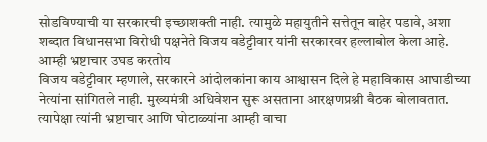सोडविण्याची या सरकारची इच्छाशक्ती नाही. त्यामुळे महायुतीने सत्तेतून बाहेर पडावे, अशा शब्दात विधानसभा विरोधी पक्षनेते विजय वडेट्टीवार यांनी सरकारवर हल्लाबोल केला आहे.
आम्ही भ्रष्टाचार उघड करतोय
विजय वडेट्टीवार म्हणाले, सरकारने आंदोलकांना काय आश्वासन दिले हे महाविकास आघाडीच्या नेत्यांना सांगितले नाही. मुख्यमंत्री अधिवेशन सुरू असताना आरक्षणप्रश्नी बैठक बोलावतात. त्यापेक्षा त्यांनी भ्रष्टाचार आणि घोटाळ्यांना आम्ही वाचा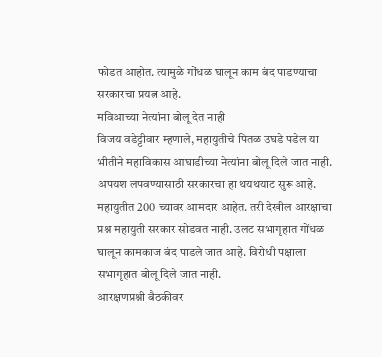फोडत आहोत. त्यामुळे गोंधळ घालून काम बंद पाडण्याचा सरकारचा प्रयत्न आहे.
मविआच्या नेत्यांना बोलू देत नाही
विजय वडेट्टीवार म्हणाले, महायुतीचे पितळ उघडे पडेल या भीतीने महाविकास आघाडीच्या नेत्यांना बोलू दिले जात नाही. अपयश लपवण्यासाठी सरकारचा हा थयथयाट सुरू आहे. महायुतीत 200 च्यावर आमदार आहेत. तरी देखील आरक्षाचा प्रश्न महायुती सरकार सोडवत नाही. उलट सभागृहात गोंधळ घालून कामकाज बंद पाडले जात आहे. विरोधी पक्षाला सभागृहात बोलू दिले जात नाही.
आरक्षणप्रश्नी बैठकीवर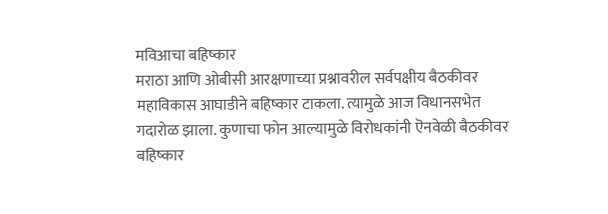मविआचा बहिष्कार
मराठा आणि ओबीसी आरक्षणाच्या प्रश्नावरील सर्वपक्षीय बैठकीवर महाविकास आघाडीने बहिष्कार टाकला. त्यामुळे आज विधानसभेत गदारोळ झाला. कुणाचा फोन आल्यामुळे विरोधकांनी ऎनवेळी बैठकीवर बहिष्कार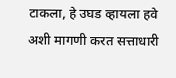टाकला, हे उघड व्हायला हवे अशी मागणी करत सत्ताधारी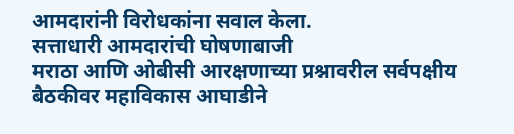आमदारांनी विरोधकांना सवाल केला.
सत्ताधारी आमदारांची घोषणाबाजी
मराठा आणि ओबीसी आरक्षणाच्या प्रश्नावरील सर्वपक्षीय बैठकीवर महाविकास आघाडीने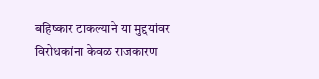बहिष्कार टाकल्याने या मुद्दयांवर विरोधकांना केवळ राजकारण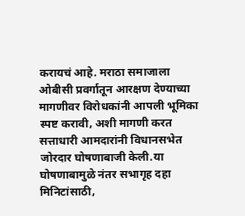करायचं आहे. मराठा समाजाला ओबीसी प्रवर्गातून आरक्षण देण्याच्या मागणीवर विरोधकांनी आपली भूमिका स्पष्ट करावी, अशी मागणी करत सत्ताधारी आमदारांनी विधानसभेत जोरदार घोषणाबाजी केली.या घोषणाबामुळे नंतर सभागृह दहा मिनिटांसाठी,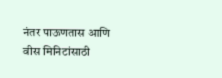नंतर पाऊणतास आणि वीस मिनिटांसाठी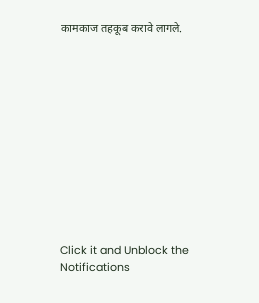कामकाज तहकूब करावे लागले.












Click it and Unblock the Notifications